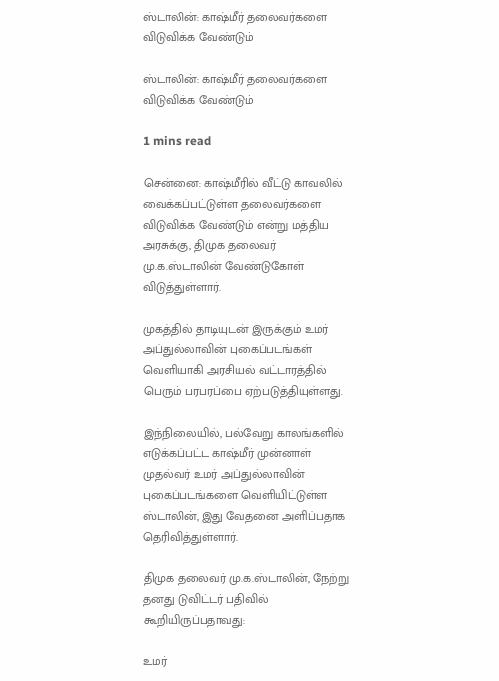ஸ்டாலின்: காஷ்மீர் தலைவர்களை விடுவிக்க வேண்டும்

ஸ்டாலின்: காஷ்மீர் தலைவர்களை விடுவிக்க வேண்டும்

1 mins read

சென்னை: காஷ்மீரில் வீட்டு காவலில் வைக்கப்பட்டுள்ள தலைவர்களை விடுவிக்க வேண்டும் என்று மத்திய அரசுக்கு, திமுக தலைவர் மு.க.ஸ்டாலின் வேண்டுகோள் விடுத்துள்ளார்.

முகத்தில் தாடியுடன் இருக்கும் உமர் அப்துல்லாவின் புகைப்படங்கள் வெளியாகி அரசியல் வட்டாரத்தில் பெரும் பரபரப்பை ஏற்படுத்தியுள்ளது.

இந்நிலையில், பல்வேறு காலங்களில் எடுக்கப்பட்ட காஷ்மீர் முன்னாள் முதல்வர் உமர் அப்துல்லாவின் புகைப்படங்களை வெளியிட்டுள்ள ஸ்டாலின், இது வேதனை அளிப்பதாக தெரிவித்துள்ளார்.

திமுக தலைவர் மு.க.ஸ்டாலின், நேற்று தனது டுவிட்டர் பதிவில் கூறியிருப்பதாவது:

உமர்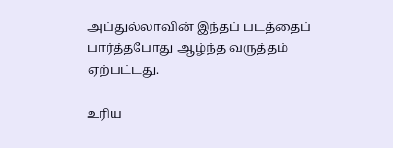அப்துல்லாவின் இந்தப் படத்தைப் பார்த்தபோது ஆழ்ந்த வருத்தம் ஏற்பட்டது.

உரிய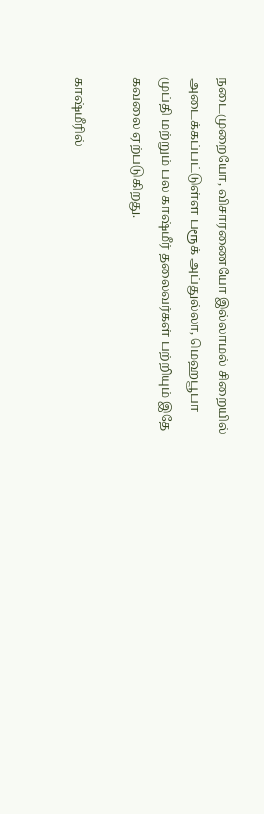நடைமுறையோ, விசாரணையோ இல்லாமல் சிறையில் அடைக்கப்பட்டுள்ள பரூக் அப்துல்லா, மெஹபூபா முப்தி மற்றும் பல காஷ்மீர் தலைவர்கள் பற்றியும் இதே கவலை ஏற்படுகிறது.

காஷ்மீரில்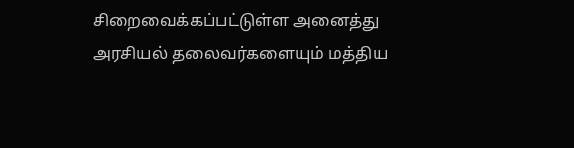சிறைவைக்கப்பட்டுள்ள அனைத்து அரசியல் தலைவர்களையும் மத்திய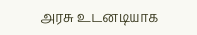அரசு உடனடியாக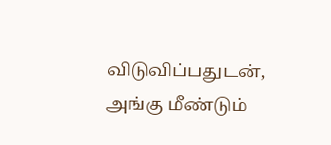விடுவிப்பதுடன், அங்கு மீண்டும்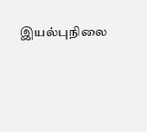இயல்புநிலை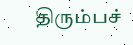திரும்பச்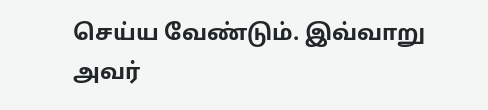செய்ய வேண்டும். இவ்வாறு அவர்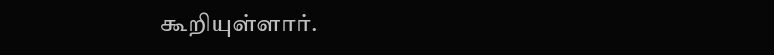கூறியுள்ளார்.